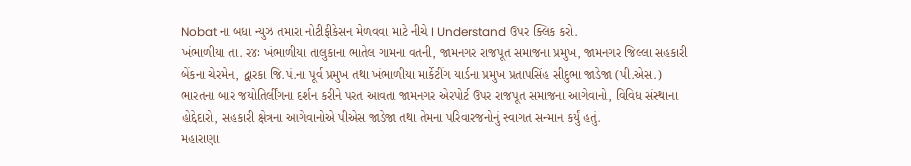Nobat ના બધા ન્યુઝ તમારા નોટીફીકેસન મેળવવા માટે નીચે I Understand ઉપર ક્લિક કરો.
ખંભાળીયા તા. ર૪ઃ ખંભાળીયા તાલુકાના ભાતેલ ગામના વતની, જામનગર રાજપૂત સમાજના પ્રમુખ, જામનગર જિલ્લા સહકારી બેંકના ચેરમેન, દ્વારકા જિ.પં.ના પૂર્વ પ્રમુખ તથા ખંભાળીયા માર્કેટીંગ યાર્ડના પ્રમુખ પ્રતાપસિંહ સીદુભા જાડેજા (પી.એસ.) ભારતના બાર જયોતિર્લીંગના દર્શન કરીને પરત આવતા જામનગર એરપોર્ટ ઉપર રાજપૂત સમાજના આગેવાનો, વિવિધ સંસ્થાના હોદ્દેદારો, સહકારી ક્ષેત્રના આગેવાનોએ પીએસ જાડેજા તથા તેમના પરિવારજનોનું સ્વાગત સન્માન કર્યું હતું.
મહારાણા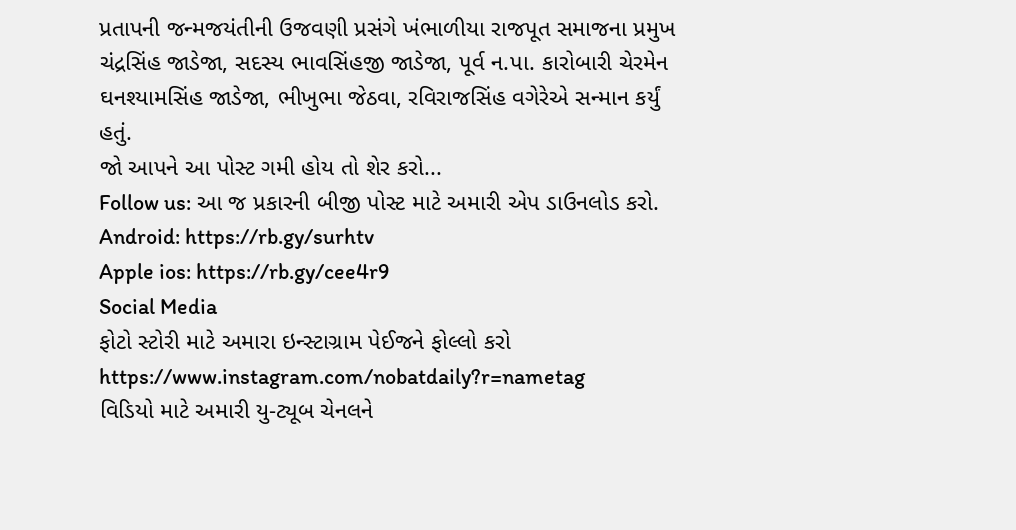પ્રતાપની જન્મજયંતીની ઉજવણી પ્રસંગે ખંભાળીયા રાજપૂત સમાજના પ્રમુખ ચંદ્રસિંહ જાડેજા, સદસ્ય ભાવસિંહજી જાડેજા, પૂર્વ ન.પા. કારોબારી ચેરમેન ઘનશ્યામસિંહ જાડેજા, ભીખુભા જેઠવા, રવિરાજસિંહ વગેરેએ સન્માન કર્યું હતું.
જો આપને આ પોસ્ટ ગમી હોય તો શેર કરો...
Follow us: આ જ પ્રકારની બીજી પોસ્ટ માટે અમારી એપ ડાઉનલોડ કરો.
Android: https://rb.gy/surhtv
Apple ios: https://rb.gy/cee4r9
Social Media
ફોટો સ્ટોરી માટે અમારા ઇન્સ્ટાગ્રામ પેઈજને ફોલ્લો કરો
https://www.instagram.com/nobatdaily?r=nametag
વિડિયો માટે અમારી યુ-ટ્યૂબ ચેનલને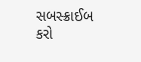સબસ્ક્રાઈબ કરો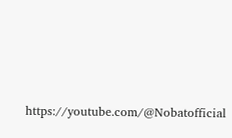https://youtube.com/@Nobatofficial